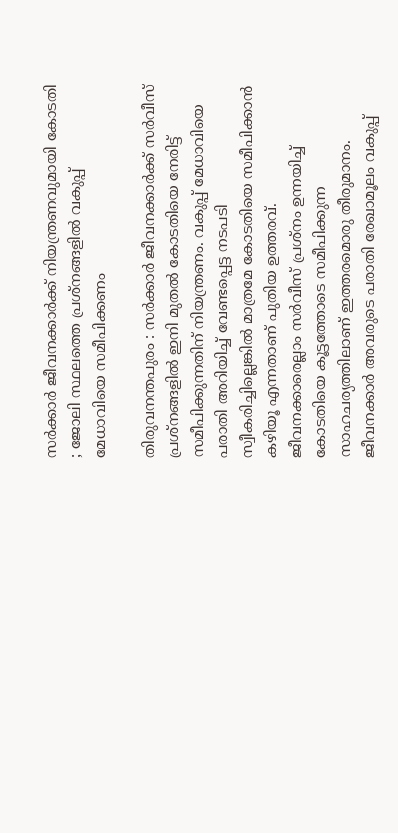സർക്കാർ ജീവനക്കാർക്ക് നിയന്ത്രണവുമായി കോടതി ; ജോലി സ്ഥലത്തെ പ്രശ്നങ്ങളിൽ വകുപ്പ് മേധാവിയെ സമീപിക്കണം

തിരുവനന്തപുരം : സർക്കാർ ജീവനക്കാർക്ക് സർവീസ് പ്രശ്നങ്ങളിൽ ഇനി മുതൽ കോടതിയെ നേരിട്ട് സമീപിക്കുന്നതിന് നിയന്ത്രണം. വകുപ്പ് മേധാവിയെ പരാതി അറിയിച്ച് വേണ്ടപ്പെട്ട നടപടി സ്വീകരിച്ചില്ലെങ്കിൽ മാത്രമേ കോടതിയെ സമീപിക്കാൻ കഴിയൂ എന്നതാണ് പുതിയ ഉത്തരവ്. ജീവനക്കാരെല്ലാം സർവീസ് പ്രശ്നം ഉന്നയിച്ച് കോടതിയെ കൂട്ടത്തോടെ സമീപിക്കുന്ന സാഹചര്യത്തിലാണ് ഇത്തരമൊരു തീരുമാനം. ജീവനക്കാർ അവരുടെ പരാതി രേഖാമൂലം വകുപ്പ്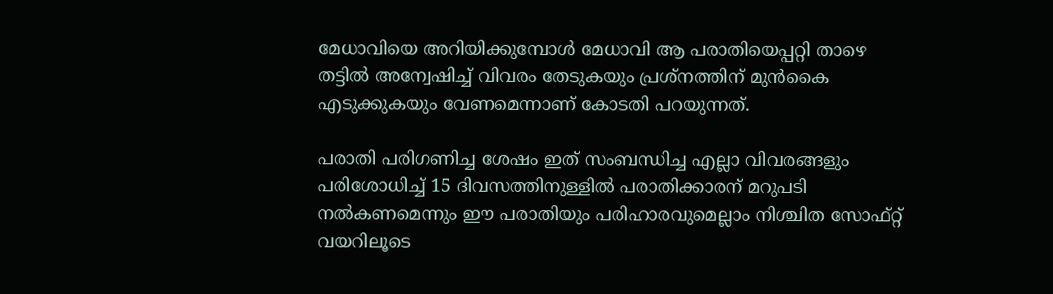മേധാവിയെ അറിയിക്കുമ്പോൾ മേധാവി ആ പരാതിയെപ്പറ്റി താഴെ തട്ടിൽ അന്വേഷിച്ച് വിവരം തേടുകയും പ്രശ്‌നത്തിന് മുൻകൈ എടുക്കുകയും വേണമെന്നാണ് കോടതി പറയുന്നത്.

പരാതി പരിഗണിച്ച ശേഷം ഇത് സംബന്ധിച്ച എല്ലാ വിവരങ്ങളും പരിശോധിച്ച് 15 ദിവസത്തിനുള്ളിൽ പരാതിക്കാരന് മറുപടി നൽകണമെന്നും ഈ പരാതിയും പരിഹാരവുമെല്ലാം നിശ്ചിത സോഫ്റ്റ് വയറിലൂടെ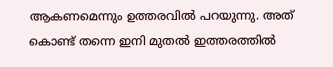ആകണമെന്നും ഉത്തരവിൽ പറയുന്നു. അത് കൊണ്ട് തന്നെ ഇനി മുതൽ ഇത്തരത്തിൽ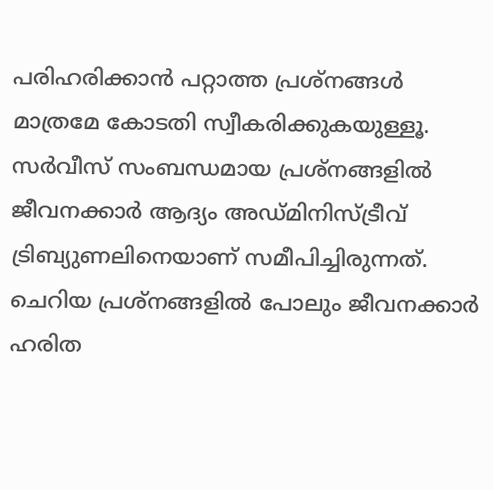പരിഹരിക്കാൻ പറ്റാത്ത പ്രശ്നങ്ങൾ മാത്രമേ കോടതി സ്വീകരിക്കുകയുള്ളൂ. സർവീസ് സംബന്ധമായ പ്രശ്നങ്ങളിൽ ജീവനക്കാർ ആദ്യം അഡ്മിനിസ്ട്രീവ് ട്രിബ്യുണലിനെയാണ് സമീപിച്ചിരുന്നത്. ചെറിയ പ്രശ്നങ്ങളിൽ പോലും ജീവനക്കാർ ഹരിത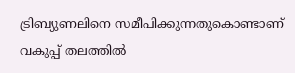ട്രിബ്യുണലിനെ സമീപിക്കുന്നതുകൊണ്ടാണ് വകുപ്പ് തലത്തിൽ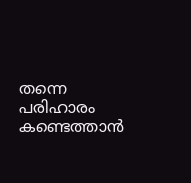തന്നെ പരിഹാരം കണ്ടെത്താൻ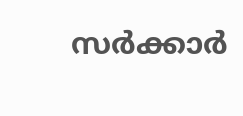സർക്കാർ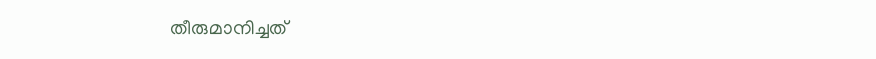തീരുമാനിച്ചത്